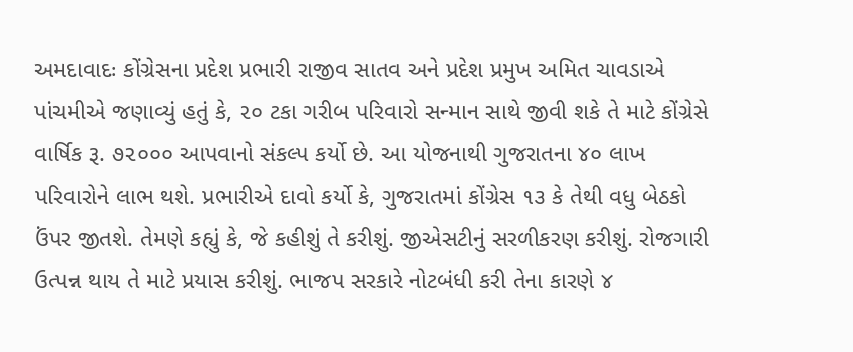અમદાવાદઃ કોંગ્રેસના પ્રદેશ પ્રભારી રાજીવ સાતવ અને પ્રદેશ પ્રમુખ અમિત ચાવડાએ પાંચમીએ જણાવ્યું હતું કે, ૨૦ ટકા ગરીબ પરિવારો સન્માન સાથે જીવી શકે તે માટે કોંગ્રેસે વાર્ષિક રૂ. ૭૨૦૦૦ આપવાનો સંકલ્પ કર્યો છે. આ યોજનાથી ગુજરાતના ૪૦ લાખ પરિવારોને લાભ થશે. પ્રભારીએ દાવો કર્યો કે, ગુજરાતમાં કોંગ્રેસ ૧૩ કે તેથી વધુ બેઠકો ઉંપર જીતશે. તેમણે કહ્યું કે, જે કહીશું તે કરીશું. જીએસટીનું સરળીકરણ કરીશું. રોજગારી ઉત્પન્ન થાય તે માટે પ્રયાસ કરીશું. ભાજપ સરકારે નોટબંધી કરી તેના કારણે ૪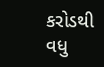કરોડથી વધુ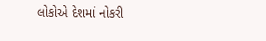લોકોએ દેશમાં નોકરી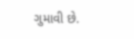ગુમાવી છે.